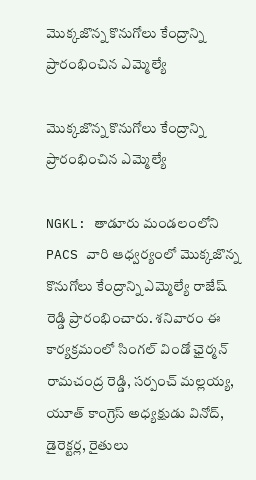మొక్కజొన్న కొనుగోలు కేంద్రాన్ని ప్రారంభించిన ఎమ్మెల్యే

మొక్కజొన్న కొనుగోలు కేంద్రాన్ని ప్రారంభించిన ఎమ్మెల్యే

NGKL: తాడూరు మండలంలోని PACS వారి ఆధ్వర్యంలో మొక్కజొన్న కొనుగోలు కేంద్రాన్ని ఎమ్మెల్యే రాజేష్ రెడ్డి ప్రారంభించారు. శనివారం ఈ కార్యక్రమంలో సింగల్ విండో ఛైర్మన్ రామచంద్ర రెడ్డి, సర్పంచ్ మల్లయ్య, యూత్ కాంగ్రెస్ అధ్యక్షుడు వినోద్, డైరెక్టర్ల, రైతులు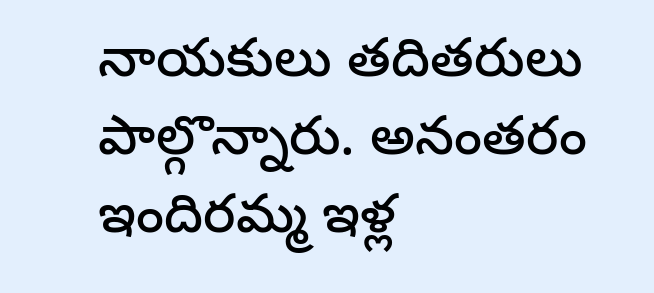నాయకులు తదితరులు పాల్గొన్నారు. అనంతరం ఇందిరమ్మ ఇళ్ల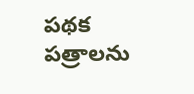పథక పత్రాలను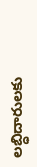లబ్ధిదారులకు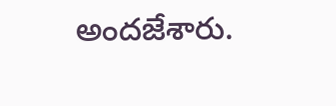అందజేశారు.